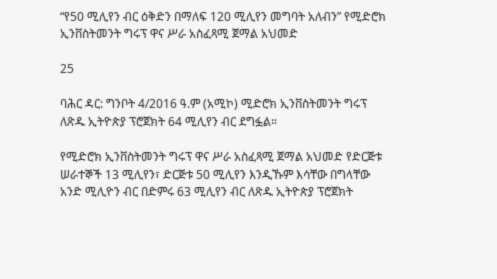“የ50 ሚሊየን ብር ዕቅድን በማለፍ 120 ሚሊየን መግባት አለብን” የሚድሮክ ኢንቨስትመንት ግሩፕ ዋና ሥራ አስፈጻሚ ጀማል አህመድ

25

ባሕር ዳር: ግንቦት 4/2016 ዓ.ም (አሚኮ) ሚድሮክ ኢንቨስትመንት ግሩፕ ለጽዱ ኢትዮጵያ ፕሮጀክት 64 ሚሊየን ብር ደግፏል።

የሚድሮክ ኢንቨስትመንት ግሩፕ ዋና ሥራ አስፈጻሚ ጀማል አህመድ የድርጅቱ ሠራተኞች 13 ሚሊየን፣ ድርጅቱ 50 ሚሊየን እንዲኹም እሳቸው በግላቸው አንድ ሚሊዮን ብር በድምሩ 63 ሚሊየን ብር ለጽዱ ኢትዮጵያ ፕሮጀክት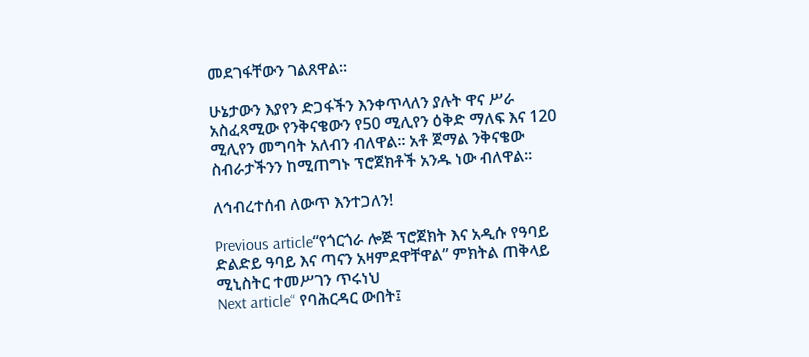መደገፋቸውን ገልጸዋል።

ሁኔታውን እያየን ድጋፋችን እንቀጥላለን ያሉት ዋና ሥራ አስፈጻሚው የንቅናቄውን የ50 ሚሊየን ዕቅድ ማለፍ እና 120 ሚሊየን መግባት አለብን ብለዋል። አቶ ጀማል ንቅናቄው ስብራታችንን ከሚጠግኑ ፕሮጀክቶች አንዱ ነው ብለዋል።

ለኅብረተሰብ ለውጥ እንተጋለን!

Previous article“የጎርጎራ ሎጅ ፕሮጀክት እና አዲሱ የዓባይ ድልድይ ዓባይ እና ጣናን አዛምደዋቸዋል” ምክትል ጠቅላይ ሚኒስትር ተመሥገን ጥሩነህ
Next article“ የባሕርዳር ውበት፤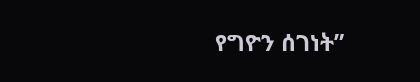የግዮን ሰገነት”